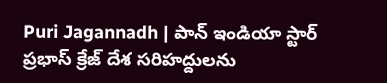Puri Jagannadh | పాన్ ఇండియా స్టార్ ప్రభాస్ క్రేజ్ దేశ సరిహద్దులను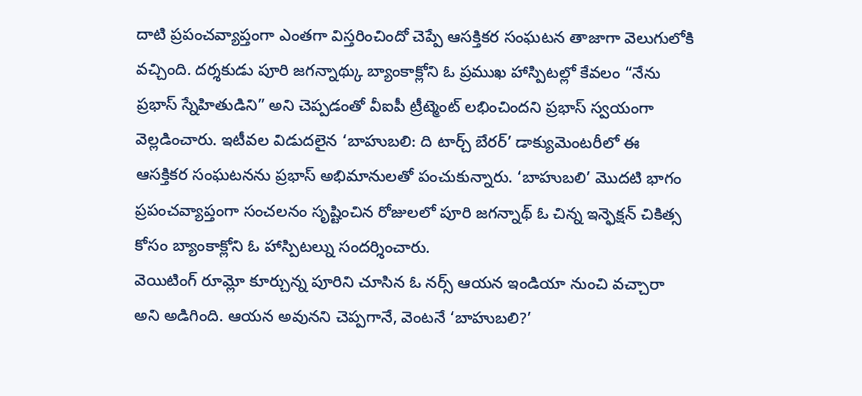దాటి ప్రపంచవ్యాప్తంగా ఎంతగా విస్తరించిందో చెప్పే ఆసక్తికర సంఘటన తాజాగా వెలుగులోకి వచ్చింది. దర్శకుడు పూరి జగన్నాథ్కు బ్యాంకాక్లోని ఓ ప్రముఖ హాస్పిటల్లో కేవలం “నేను ప్రభాస్ స్నేహితుడిని” అని చెప్పడంతో వీఐపీ ట్రీట్మెంట్ లభించిందని ప్రభాస్ స్వయంగా వెల్లడించారు. ఇటీవల విడుదలైన ‘బాహుబలి: ది టార్చ్ బేరర్’ డాక్యుమెంటరీలో ఈ ఆసక్తికర సంఘటనను ప్రభాస్ అభిమానులతో పంచుకున్నారు. ‘బాహుబలి’ మొదటి భాగం ప్రపంచవ్యాప్తంగా సంచలనం సృష్టించిన రోజులలో పూరి జగన్నాథ్ ఓ చిన్న ఇన్ఫెక్షన్ చికిత్స కోసం బ్యాంకాక్లోని ఓ హాస్పిటల్ను సందర్శించారు.
వెయిటింగ్ రూమ్లో కూర్చున్న పూరిని చూసిన ఓ నర్స్ ఆయన ఇండియా నుంచి వచ్చారా అని అడిగింది. ఆయన అవునని చెప్పగానే, వెంటనే ‘బాహుబలి?’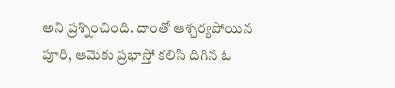అని ప్రశ్నించింది. దాంతో ఆశ్చర్యపోయిన పూరి, ఆమెకు ప్రభాస్తో కలిసి దిగిన ఓ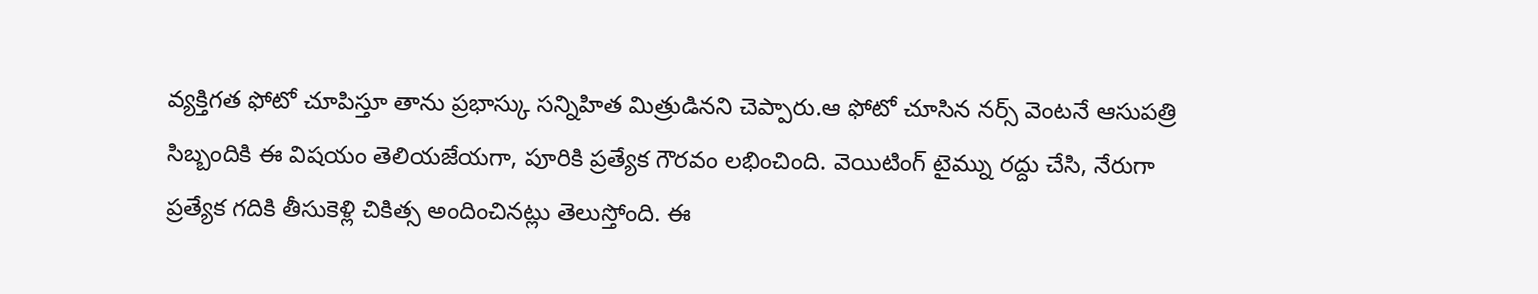వ్యక్తిగత ఫోటో చూపిస్తూ తాను ప్రభాస్కు సన్నిహిత మిత్రుడినని చెప్పారు.ఆ ఫోటో చూసిన నర్స్ వెంటనే ఆసుపత్రి సిబ్బందికి ఈ విషయం తెలియజేయగా, పూరికి ప్రత్యేక గౌరవం లభించింది. వెయిటింగ్ టైమ్ను రద్దు చేసి, నేరుగా ప్రత్యేక గదికి తీసుకెళ్లి చికిత్స అందించినట్లు తెలుస్తోంది. ఈ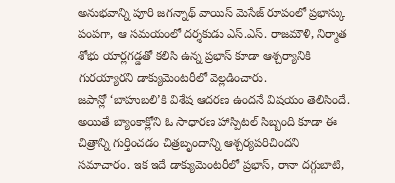అనుభవాన్ని పూరి జగన్నాథ్ వాయిస్ మెసేజ్ రూపంలో ప్రభాస్కు పంపగా, ఆ సమయంలో దర్శకుడు ఎస్.ఎస్. రాజమౌళి, నిర్మాత శోభు యార్లగడ్డతో కలిసి ఉన్న ప్రభాస్ కూడా ఆశ్చర్యానికి గురయ్యారని డాక్యుమెంటరీలో వెల్లడించారు.
జపాన్లో ‘బాహుబలి’కి విశేష ఆదరణ ఉందనే విషయం తెలిసిందే. అయితే బ్యాంకాక్లోని ఓ సాధారణ హాస్పిటల్ సిబ్బంది కూడా ఈ చిత్రాన్ని గుర్తించడం చిత్రబృందాన్ని ఆశ్చర్యపరిచిందని సమాచారం. ఇక ఇదే డాక్యుమెంటరీలో ప్రభాస్, రానా దగ్గుబాటి,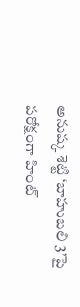అనుష్క శెట్టి ‘బాహుబలి 3’పై పరోక్షంగా హింట్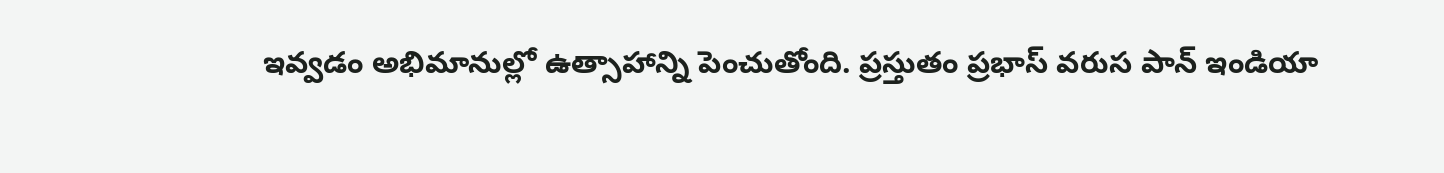ఇవ్వడం అభిమానుల్లో ఉత్సాహాన్ని పెంచుతోంది. ప్రస్తుతం ప్రభాస్ వరుస పాన్ ఇండియా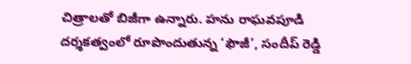చిత్రాలతో బిజీగా ఉన్నారు. హను రాఘవపూడి దర్శకత్వంలో రూపొందుతున్న ‘ఫౌజీ’, సందీప్ రెడ్డి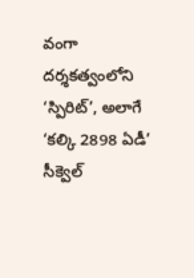వంగా దర్శకత్వంలోని ‘స్పిరిట్’, అలాగే ‘కల్కి 2898 ఏడీ’ సీక్వెల్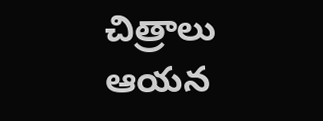చిత్రాలు ఆయన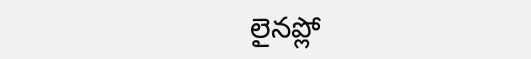లైనప్లో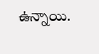ఉన్నాయి.